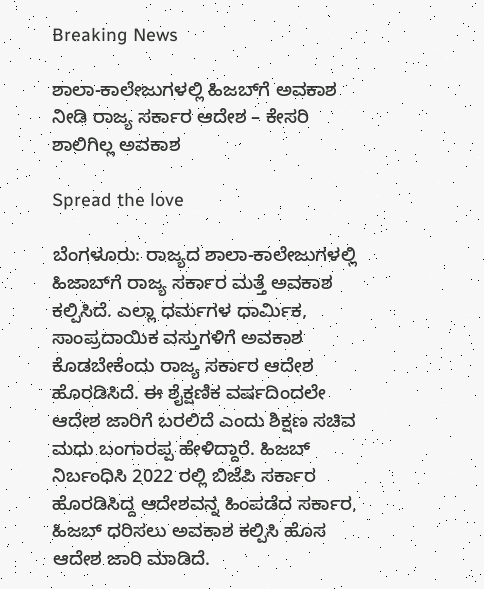Breaking News

ಶಾಲಾ-ಕಾಲೇಜುಗಳಲ್ಲಿ ಹಿಜಬ್‌ಗೆ ಅವಕಾಶ ನೀಡಿ ರಾಜ್ಯ ಸರ್ಕಾರ ಆದೇಶ – ಕೇಸರಿ ಶಾಲಿಗಿಲ್ಲ ಅವಕಾಶ

Spread the love

ಬೆಂಗಳೂರು: ರಾಜ್ಯದ ಶಾಲಾ-ಕಾಲೇಜುಗಳಲ್ಲಿ ಹಿಜಾಬ್‌ಗೆ ರಾಜ್ಯ ಸರ್ಕಾರ ಮತ್ತೆ ಅವಕಾಶ ಕಲ್ಪಿಸಿದೆ. ಎಲ್ಲಾ ಧರ್ಮಗಳ ಧಾರ್ಮಿಕ, ಸಾಂಪ್ರದಾಯಿಕ ವಸ್ತುಗಳಿಗೆ ಅವಕಾಶ ಕೊಡಬೇಕೆಂದು ರಾಜ್ಯ ಸರ್ಕಾರ ಆದೇಶ ಹೊರಡಿಸಿದೆ. ಈ ಶೈಕ್ಷಣಿಕ ವರ್ಷದಿಂದಲೇ ಆದೇಶ ಜಾರಿಗೆ ಬರಲಿದೆ ಎಂದು ಶಿಕ್ಷಣ ಸಚಿವ ಮಧು ಬಂಗಾರಪ್ಪ ಹೇಳಿದ್ದಾರೆ. ಹಿಜಬ್‌ ನಿರ್ಬಂಧಿಸಿ 2022 ರಲ್ಲಿ ಬಿಜೆಪಿ ಸರ್ಕಾರ ಹೊರಡಿಸಿದ್ದ ಆದೇಶವನ್ನ ಹಿಂಪಡೆದ ಸರ್ಕಾರ, ಹಿಜಬ್‌ ಧರಿಸಲು ಅವಕಾಶ ಕಲ್ಪಿಸಿ ಹೊಸ ಆದೇಶ ಜಾರಿ ಮಾಡಿದೆ.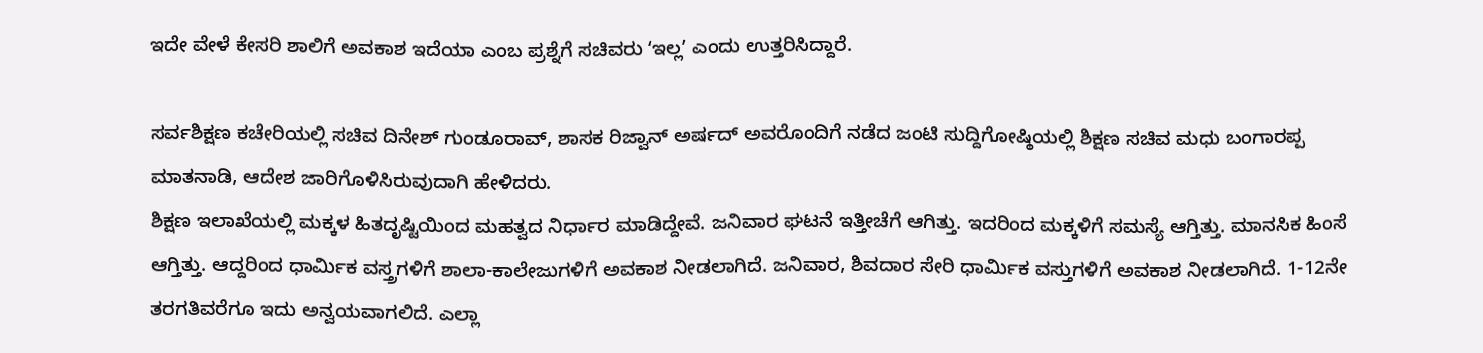ಇದೇ ವೇಳೆ ಕೇಸರಿ ಶಾಲಿಗೆ ಅವಕಾಶ ಇದೆಯಾ ಎಂಬ ಪ್ರಶ್ನೆಗೆ ಸಚಿವರು ʻಇಲ್ಲʼ ಎಂದು ಉತ್ತರಿಸಿದ್ದಾರೆ.

ಸರ್ವಶಿಕ್ಷಣ ಕಚೇರಿಯಲ್ಲಿ ಸಚಿವ ದಿನೇಶ್ ಗುಂಡೂರಾವ್, ಶಾಸಕ ರಿಜ್ವಾನ್ ಅರ್ಷದ್ ಅವರೊಂದಿಗೆ ನಡೆದ ಜಂಟಿ ಸುದ್ದಿಗೋಷ್ಠಿಯಲ್ಲಿ ಶಿಕ್ಷಣ ಸಚಿವ ಮಧು ಬಂಗಾರಪ್ಪ ಮಾತನಾಡಿ, ಆದೇಶ ಜಾರಿಗೊಳಿಸಿರುವುದಾಗಿ ಹೇಳಿದರು.
ಶಿಕ್ಷಣ ಇಲಾಖೆಯಲ್ಲಿ ಮಕ್ಕಳ ಹಿತದೃಷ್ಟಿಯಿಂದ ಮಹತ್ವದ ನಿರ್ಧಾರ ಮಾಡಿದ್ದೇವೆ. ಜನಿವಾರ ಘಟನೆ ಇತ್ತೀಚೆಗೆ ಆಗಿತ್ತು. ಇದರಿಂದ ಮಕ್ಕಳಿಗೆ ಸಮಸ್ಯೆ ಆಗ್ತಿತ್ತು. ಮಾನಸಿಕ ಹಿಂಸೆ ಆಗ್ತಿತ್ತು. ಆದ್ದರಿಂದ ಧಾರ್ಮಿಕ ವಸ್ತ್ರಗಳಿಗೆ ಶಾಲಾ-ಕಾಲೇಜುಗಳಿಗೆ ಅವಕಾಶ ನೀಡಲಾಗಿದೆ. ಜನಿವಾರ, ಶಿವದಾರ ಸೇರಿ ಧಾರ್ಮಿಕ ವಸ್ತುಗಳಿಗೆ ಅವಕಾಶ ನೀಡಲಾಗಿದೆ. 1-12ನೇ ತರಗತಿವರೆಗೂ ಇದು ಅನ್ವಯವಾಗಲಿದೆ. ಎಲ್ಲಾ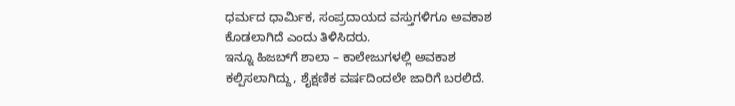ಧರ್ಮದ ಧಾರ್ಮಿಕ, ಸಂಪ್ರದಾಯದ ವಸ್ತುಗಳಿಗೂ ಅವಕಾಶ ಕೊಡಲಾಗಿದೆ ಎಂದು ತಿಳಿಸಿದರು.
ಇನ್ನೂ ಹಿಜಬ್‌ಗೆ ಶಾಲಾ – ಕಾಲೇಜುಗಳಲ್ಲಿ ಅವಕಾಶ ಕಲ್ಪಿಸಲಾಗಿದ್ದು, ಶೈಕ್ಷಣಿಕ ವರ್ಷದಿಂದಲೇ ಜಾರಿಗೆ ಬರಲಿದೆ.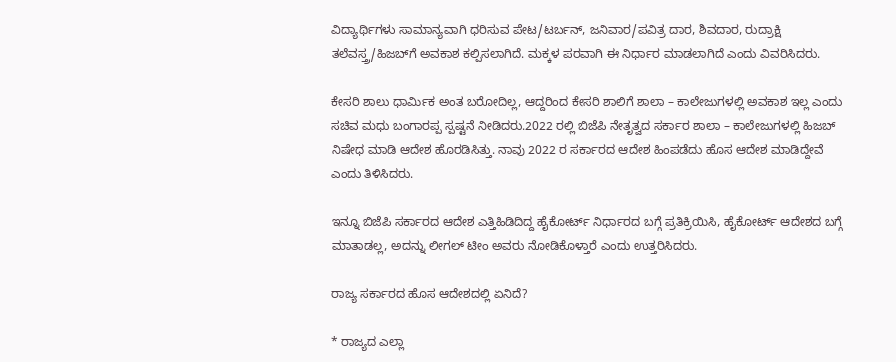ವಿದ್ಯಾರ್ಥಿಗಳು ಸಾಮಾನ್ಯವಾಗಿ ಧರಿಸುವ ಪೇಟ/ಟರ್ಬನ್‌, ಜನಿವಾರ/ಪವಿತ್ರ ದಾರ, ಶಿವದಾರ, ರುದ್ರಾಕ್ಷಿ ತಲೆವಸ್ತ್ರ/ಹಿಜಬ್‌ಗೆ ಅವಕಾಶ ಕಲ್ಪಿಸಲಾಗಿದೆ. ಮಕ್ಕಳ ಪರವಾಗಿ ಈ ನಿರ್ಧಾರ ಮಾಡಲಾಗಿದೆ ಎಂದು ವಿವರಿಸಿದರು.

ಕೇಸರಿ ಶಾಲು ಧಾರ್ಮಿಕ ಅಂತ ಬರೋದಿಲ್ಲ, ಆದ್ದರಿಂದ ಕೇಸರಿ ಶಾಲಿಗೆ ಶಾಲಾ – ಕಾಲೇಜುಗಳಲ್ಲಿ ಅವಕಾಶ ಇಲ್ಲ ಎಂದು ಸಚಿವ ಮಧು ಬಂಗಾರಪ್ಪ ಸ್ಪಷ್ಟನೆ ನೀಡಿದರು.2022 ರಲ್ಲಿ ಬಿಜೆಪಿ ನೇತೃತ್ವದ ಸರ್ಕಾರ ಶಾಲಾ – ಕಾಲೇಜುಗಳಲ್ಲಿ ಹಿಜಬ್‌ ನಿಷೇಧ ಮಾಡಿ ಆದೇಶ ಹೊರಡಿಸಿತ್ತು. ನಾವು 2022 ರ ಸರ್ಕಾರದ ಆದೇಶ ಹಿಂಪಡೆದು ಹೊಸ ಆದೇಶ ಮಾಡಿದ್ದೇವೆ ಎಂದು ತಿಳಿಸಿದರು.

ಇನ್ನೂ ಬಿಜೆಪಿ ಸರ್ಕಾರದ ಆದೇಶ ಎತ್ತಿಹಿಡಿದಿದ್ದ ಹೈಕೋರ್ಟ್‌ ನಿರ್ಧಾರದ ಬಗ್ಗೆ ಪ್ರತಿಕ್ರಿಯಿಸಿ, ಹೈಕೋರ್ಟ್ ಆದೇಶದ ಬಗ್ಗೆ ಮಾತಾಡಲ್ಲ, ಅದನ್ನು ಲೀಗಲ್ ಟೀಂ ಅವರು ನೋಡಿಕೊಳ್ತಾರೆ ಎಂದು ಉತ್ತರಿಸಿದರು.

ರಾಜ್ಯ ಸರ್ಕಾರದ ಹೊಸ ಆದೇಶದಲ್ಲಿ ಏನಿದೆ?

* ರಾಜ್ಯದ ಎಲ್ಲಾ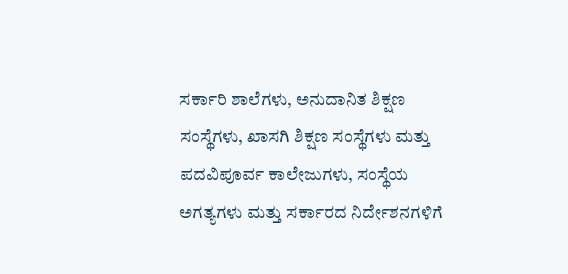ಸರ್ಕಾರಿ ಶಾಲೆಗಳು, ಅನುದಾನಿತ ಶಿಕ್ಷಣ ಸಂಸ್ಥೆಗಳು, ಖಾಸಗಿ ಶಿಕ್ಷಣ ಸಂಸ್ಥೆಗಳು ಮತ್ತು ಪದವಿಪೂರ್ವ ಕಾಲೇಜುಗಳು, ಸಂಸ್ಥೆಯ ಅಗತ್ಯಗಳು ಮತ್ತು ಸರ್ಕಾರದ ನಿರ್ದೇಶನಗಳಿಗೆ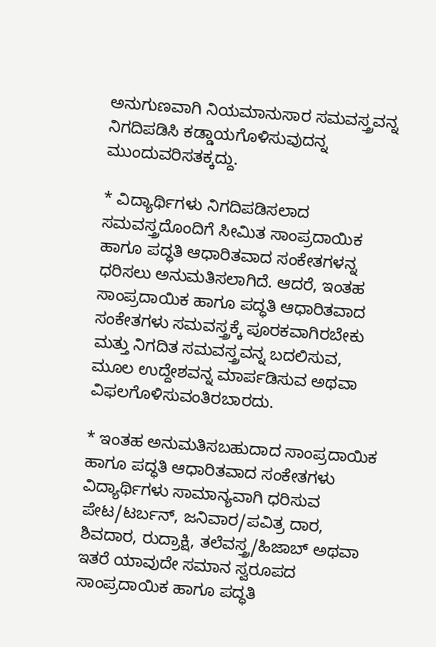ಅನುಗುಣವಾಗಿ ನಿಯಮಾನುಸಾರ ಸಮವಸ್ತ್ರವನ್ನ ನಿಗದಿಪಡಿಸಿ ಕಡ್ಡಾಯಗೊಳಿಸುವುದನ್ನ ಮುಂದುವರಿಸತಕ್ಕದ್ದು.

* ವಿದ್ಯಾರ್ಥಿಗಳು ನಿಗದಿಪಡಿಸಲಾದ ಸಮವಸ್ತ್ರದೊಂದಿಗೆ ಸೀಮಿತ ಸಾಂಪ್ರದಾಯಿಕ ಹಾಗೂ ಪದ್ಧತಿ ಆಧಾರಿತವಾದ ಸಂಕೇತಗಳನ್ನ ಧರಿಸಲು ಅನುಮತಿಸಲಾಗಿದೆ. ಆದರೆ, ಇಂತಹ ಸಾಂಪ್ರದಾಯಿಕ ಹಾಗೂ ಪದ್ಧತಿ ಆಧಾರಿತವಾದ ಸಂಕೇತಗಳು ಸಮವಸ್ತ್ರಕ್ಕೆ ಪೂರಕವಾಗಿರಬೇಕು ಮತ್ತು ನಿಗದಿತ ಸಮವಸ್ತ್ರವನ್ನ ಬದಲಿಸುವ, ಮೂಲ ಉದ್ದೇಶವನ್ನ ಮಾರ್ಪಡಿಸುವ ಅಥವಾ ವಿಫಲಗೊಳಿಸುವಂತಿರಬಾರದು.

* ಇಂತಹ ಅನುಮತಿಸಬಹುದಾದ ಸಾಂಪ್ರದಾಯಿಕ ಹಾಗೂ ಪದ್ಧತಿ ಆಧಾರಿತವಾದ ಸಂಕೇತಗಳು ವಿದ್ಯಾರ್ಥಿಗಳು ಸಾಮಾನ್ಯವಾಗಿ ಧರಿಸುವ ಪೇಟ/ಟರ್ಬನ್, ಜನಿವಾರ/ಪವಿತ್ರ ದಾರ, ಶಿವದಾರ, ರುದ್ರಾಕ್ಷಿ, ತಲೆವಸ್ತ್ರ/ಹಿಜಾಬ್ ಅಥವಾ ಇತರೆ ಯಾವುದೇ ಸಮಾನ ಸ್ವರೂಪದ ಸಾಂಪ್ರದಾಯಿಕ ಹಾಗೂ ಪದ್ಧತಿ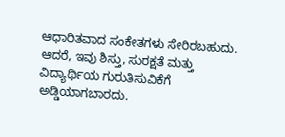ಆಧಾರಿತವಾದ ಸಂಕೇತಗಳು ಸೇರಿರಬಹುದು. ಆದರೆ, ಇವು ಶಿಸ್ತು, ಸುರಕ್ಷತೆ ಮತ್ತು ವಿದ್ಯಾರ್ಥಿಯ ಗುರುತಿಸುವಿಕೆಗೆ ಅಡ್ಡಿಯಾಗಬಾರದು.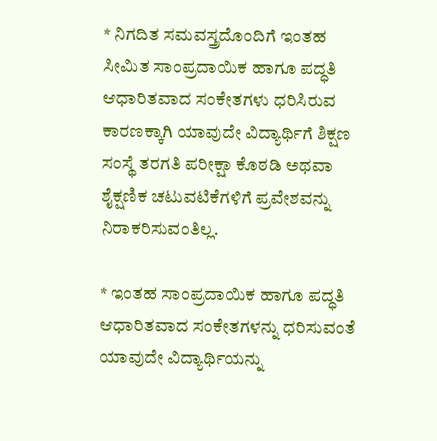* ನಿಗದಿತ ಸಮವಸ್ತ್ರದೊಂದಿಗೆ ಇಂತಹ ಸೀಮಿತ ಸಾಂಪ್ರದಾಯಿಕ ಹಾಗೂ ಪದ್ಧತಿ ಆಧಾರಿತವಾದ ಸಂಕೇತಗಳು ಧರಿಸಿರುವ ಕಾರಣಕ್ಕಾಗಿ ಯಾವುದೇ ವಿದ್ಯಾರ್ಥಿಗೆ ಶಿಕ್ಷಣ ಸಂಸ್ಥೆ ತರಗತಿ ಪರೀಕ್ಷಾ ಕೊಠಡಿ ಅಥವಾ ಶೈಕ್ಷಣಿಕ ಚಟುವಟಿಕೆಗಳಿಗೆ ಪ್ರವೇಶವನ್ನು ನಿರಾಕರಿಸುವಂತಿಲ್ಲ.

* ಇಂತಹ ಸಾಂಪ್ರದಾಯಿಕ ಹಾಗೂ ಪದ್ಧತಿ ಆಧಾರಿತವಾದ ಸಂಕೇತಗಳನ್ನು ಧರಿಸುವಂತೆ ಯಾವುದೇ ವಿದ್ಯಾರ್ಥಿಯನ್ನು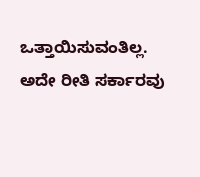ಒತ್ತಾಯಿಸುವಂತಿಲ್ಲ. ಅದೇ ರೀತಿ ಸರ್ಕಾರವು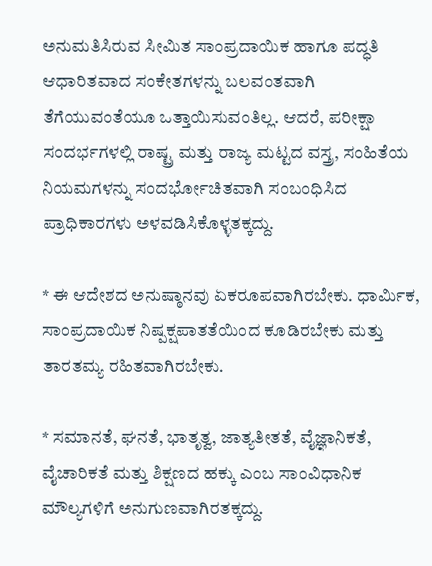ಅನುಮತಿಸಿರುವ ಸೀಮಿತ ಸಾಂಪ್ರದಾಯಿಕ ಹಾಗೂ ಪದ್ಧತಿ ಆಧಾರಿತವಾದ ಸಂಕೇತಗಳನ್ನು ಬಲವಂತವಾಗಿ ತೆಗೆಯುವಂತೆಯೂ ಒತ್ತಾಯಿಸುವಂತಿಲ್ಲ. ಆದರೆ, ಪರೀಕ್ಷಾ ಸಂದರ್ಭಗಳಲ್ಲಿ ರಾಷ್ಟ್ರ ಮತ್ತು ರಾಜ್ಯ ಮಟ್ಟದ ವಸ್ತ್ರ, ಸಂಹಿತೆಯ ನಿಯಮಗಳನ್ನು ಸಂದರ್ಭೋಚಿತವಾಗಿ ಸಂಬಂಧಿಸಿದ ಪ್ರಾಧಿಕಾರಗಳು ಅಳವಡಿಸಿಕೊಳ್ಳತಕ್ಕದ್ದು.

* ಈ ಆದೇಶದ ಅನುಷ್ಠಾನವು ಏಕರೂಪವಾಗಿರಬೇಕು. ಧಾರ್ಮಿಕ, ಸಾಂಪ್ರದಾಯಿಕ ನಿಷ್ಪಕ್ಷಪಾತತೆಯಿಂದ ಕೂಡಿರಬೇಕು ಮತ್ತು ತಾರತಮ್ಯ ರಹಿತವಾಗಿರಬೇಕು.

* ಸಮಾನತೆ, ಘನತೆ, ಭಾತೃತ್ವ, ಜಾತ್ಯತೀತತೆ, ವೈಜ್ಞಾನಿಕತೆ, ವೈಚಾರಿಕತೆ ಮತ್ತು ಶಿಕ್ಷಣದ ಹಕ್ಕು ಎಂಬ ಸಾಂವಿಧಾನಿಕ ಮೌಲ್ಯಗಳಿಗೆ ಅನುಗುಣವಾಗಿರತಕ್ಕದ್ದು.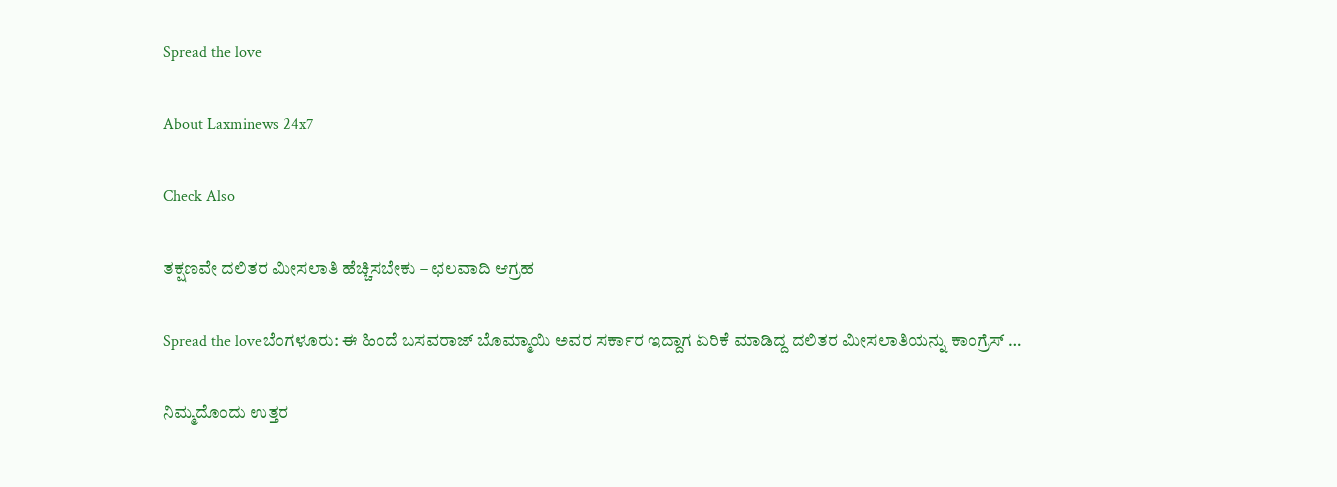Spread the love

About Laxminews 24x7

Check Also

ತಕ್ಷಣವೇ ದಲಿತರ ಮೀಸಲಾತಿ ಹೆಚ್ಚಿಸಬೇಕು – ಛಲವಾದಿ ಆಗ್ರಹ

Spread the loveಬೆಂಗಳೂರು: ಈ ಹಿಂದೆ ಬಸವರಾಜ್ ಬೊಮ್ಮಾಯಿ ಅವರ ಸರ್ಕಾರ ಇದ್ದಾಗ ಏರಿಕೆ ಮಾಡಿದ್ದ ದಲಿತರ ಮೀಸಲಾತಿಯನ್ನು ಕಾಂಗ್ರೆಸ್ …

ನಿಮ್ಮದೊಂದು ಉತ್ತರ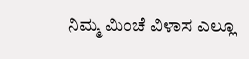ನಿಮ್ಮ ಮಿಂಚೆ ವಿಳಾಸ ಎಲ್ಲೂ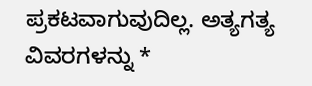ಪ್ರಕಟವಾಗುವುದಿಲ್ಲ. ಅತ್ಯಗತ್ಯ ವಿವರಗಳನ್ನು *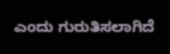ಎಂದು ಗುರುತಿಸಲಾಗಿದೆ